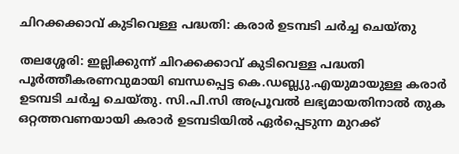ചിറക്കക്കാവ് കുടിവെള്ള പദ്ധതി: കരാർ ഉടമ്പടി ചർച്ച ചെയ്തു

തലശ്ശേരി: ഇല്ലിക്കുന്ന് ചിറക്കക്കാവ് കുടിവെള്ള പദ്ധതി പൂർത്തീകരണവുമായി ബന്ധപ്പെട്ട കെ.ഡബ്ല്യു.എയുമായുള്ള കരാർ ഉടമ്പടി ചർച്ച ചെയ്തു. സി.പി.സി അപ്രൂവൽ ലഭ്യമായതിനാൽ തുക ഒറ്റത്തവണയായി കരാർ ഉടമ്പടിയിൽ ഏർപ്പെടുന്ന മുറക്ക്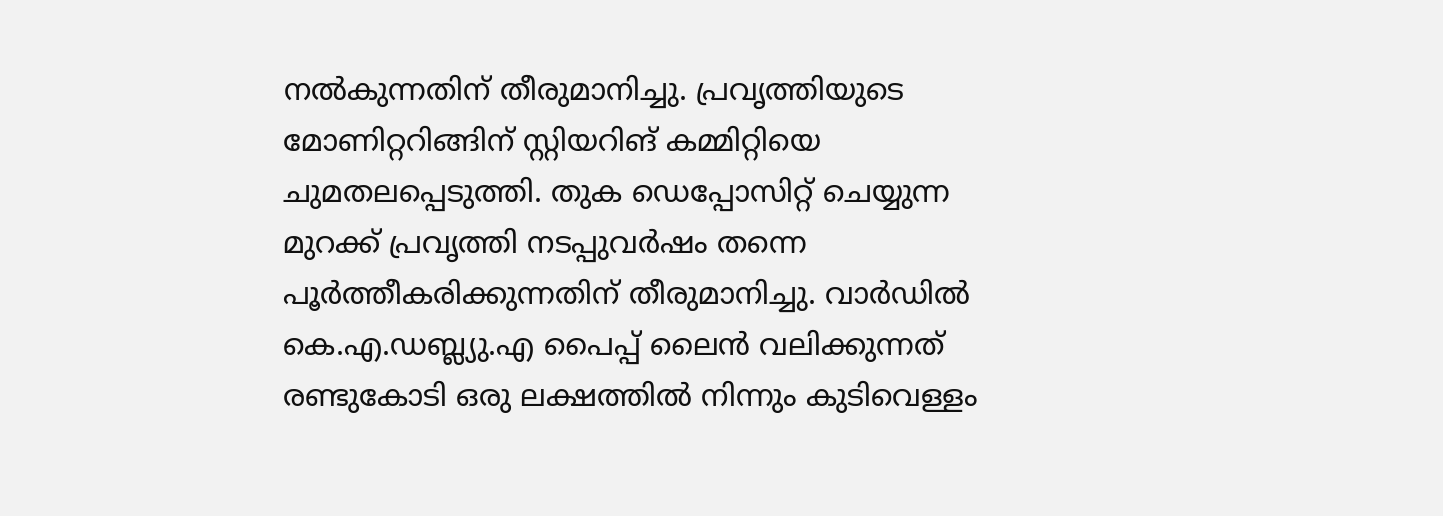നൽകുന്നതിന് തീരുമാനിച്ചു. പ്രവൃത്തിയുടെ മോണിറ്ററിങ്ങിന് സ്റ്റിയറിങ് കമ്മിറ്റിയെ ചുമതലപ്പെടുത്തി. തുക ഡെപ്പോസിറ്റ് ചെയ്യുന്ന മുറക്ക് പ്രവൃത്തി നടപ്പുവർഷം തന്നെ പൂർത്തീകരിക്കുന്നതിന് തീരുമാനിച്ചു. വാർഡിൽ കെ.എ.ഡബ്ല്യു.എ പൈപ്പ് ലൈൻ വലിക്കുന്നത് രണ്ടുകോടി ഒരു ലക്ഷത്തിൽ നിന്നും കുടിവെള്ളം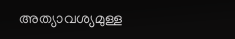അത്യാവശ്യമുള്ള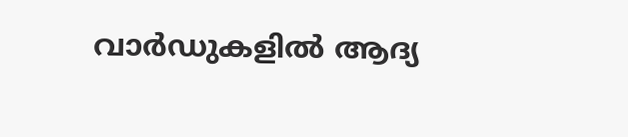വാർഡുകളിൽ ആദ്യ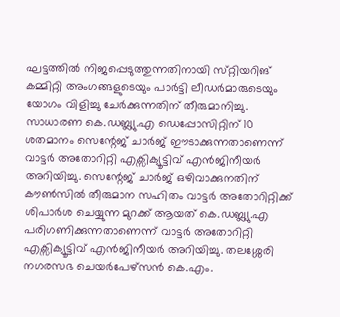ഘട്ടത്തിൽ നിജപ്പെടുത്തുന്നതിനായി സ്‌റ്റിയറിങ് കമ്മിറ്റി അംഗങ്ങളുടെയും പാർട്ടി ലീഡർമാരുടെയും യോഗം വിളിച്ചു ചേർക്കുന്നതിന് തീരുമാനിച്ചു. സാധാരണ കെ.ഡബ്ല്യു.എ ഡെപ്പോസിറ്റിന് 10 ശതമാനം സെന്റേജ് ചാർജ് ഈടാക്കുന്നതാണെന്ന് വാട്ടർ അതോറിറ്റി എക്സിക്യൂട്ടിവ് എൻജിനീയർ അറിയിച്ചു. സെന്റേജ് ചാർജ് ഒഴിവാക്കുനതിന് കൗൺസിൽ തീരുമാന സഹിതം വാട്ടർ അതോറിറ്റിക്ക് ശിപാർശ ചെയ്യുന്ന മുറക്ക് ആയത് കെ.ഡബ്ല്യു.എ പരിഗണിക്കുന്നതാണെന്ന് വാട്ടർ അതോറിറ്റി എക്സിക്യൂട്ടിവ് എൻജിനീയർ അറിയിച്ചു. തലശ്ശേരി നഗരസഭ ചെയർപേഴ്സൻ കെ.എം.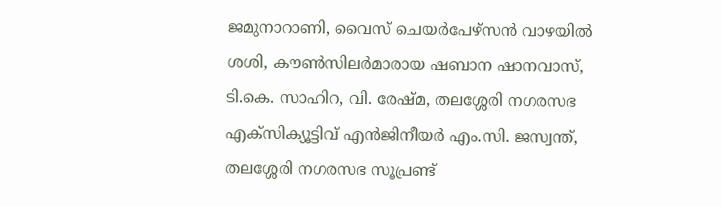ജമുനാറാണി, വൈസ് ചെയർപേഴ്സൻ വാഴയിൽ ശശി, കൗൺസിലർമാരായ ഷബാന ഷാനവാസ്, ടി.കെ. സാഹിറ, വി. രേഷ്മ, തലശ്ശേരി നഗരസഭ എക്സിക്യൂട്ടിവ് എൻജിനീയർ എം.സി. ജസ്വന്ത്, തലശ്ശേരി നഗരസഭ സൂപ്രണ്ട്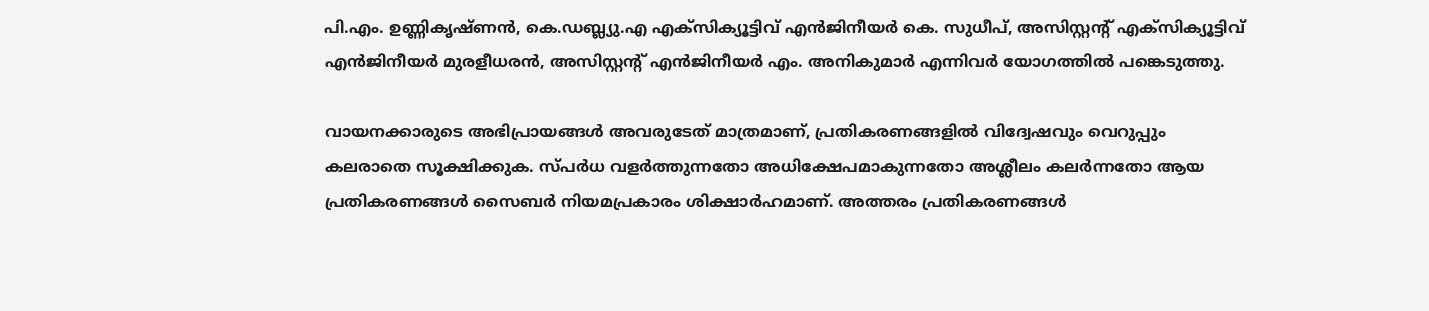പി.എം. ഉണ്ണികൃഷ്ണൻ, കെ.ഡബ്ല്യു.എ എക്സിക്യൂട്ടിവ് എൻജിനീയർ കെ. സുധീപ്, അസിസ്റ്റന്റ് എക്സിക്യൂട്ടിവ് എൻജിനീയർ മുരളീധരൻ, അസിസ്റ്റന്റ് എൻജിനീയർ എം. അനികുമാർ എന്നിവർ യോഗത്തിൽ പങ്കെടുത്തു.

വായനക്കാരുടെ അഭിപ്രായങ്ങള്‍ അവരുടേത് മാത്രമാണ്, പ്രതികരണങ്ങളിൽ വിദ്വേഷവും വെറുപ്പും കലരാതെ സൂക്ഷിക്കുക. സ്പർധ വളർത്തുന്നതോ അധിക്ഷേപമാകുന്നതോ അശ്ലീലം കലർന്നതോ ആയ പ്രതികരണങ്ങൾ സൈബർ നിയമപ്രകാരം ശിക്ഷാർഹമാണ്. അത്തരം പ്രതികരണങ്ങൾ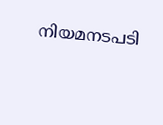നിയമനടപടി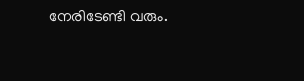നേരിടേണ്ടി വരും.